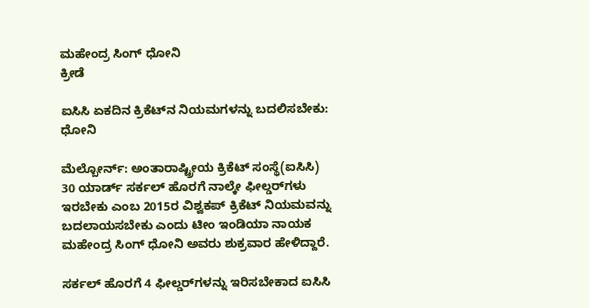ಮಹೇಂದ್ರ ಸಿಂಗ್‌ ಧೋನಿ
ಕ್ರೀಡೆ

ಐಸಿಸಿ ಏಕದಿನ ಕ್ರಿಕೆಟ್‌ನ ನಿಯಮಗಳನ್ನು ಬದಲಿಸಬೇಕು: ಧೋನಿ

ಮೆಲ್ಬೋರ್ನ್: ಅಂತಾರಾಷ್ಟ್ರೀಯ ಕ್ರಿಕೆಟ್ ಸಂಸ್ಥೆ(ಐಸಿಸಿ) 30 ಯಾರ್ಡ್‌ ಸರ್ಕಲ್‌ ಹೊರಗೆ ನಾಲ್ಕೇ ಫೀಲ್ಡರ್‌ಗಳು ಇರಬೇಕು ಎಂಬ 2015ರ ವಿಶ್ವಕಪ್‌ ಕ್ರಿಕೆಟ್‌ ನಿಯಮವನ್ನು ಬದಲಾಯಸಬೇಕು ಎಂದು ಟೀಂ ಇಂಡಿಯಾ ನಾಯಕ ಮಹೇಂದ್ರ ಸಿಂಗ್‌ ಧೋನಿ ಅವರು ಶುಕ್ರವಾರ ಹೇಳಿದ್ದಾರೆ.

ಸರ್ಕಲ್‌ ಹೊರಗೆ 4 ಫೀಲ್ಡರ್‌ಗಳನ್ನು ಇರಿಸಬೇಕಾದ ಐಸಿಸಿ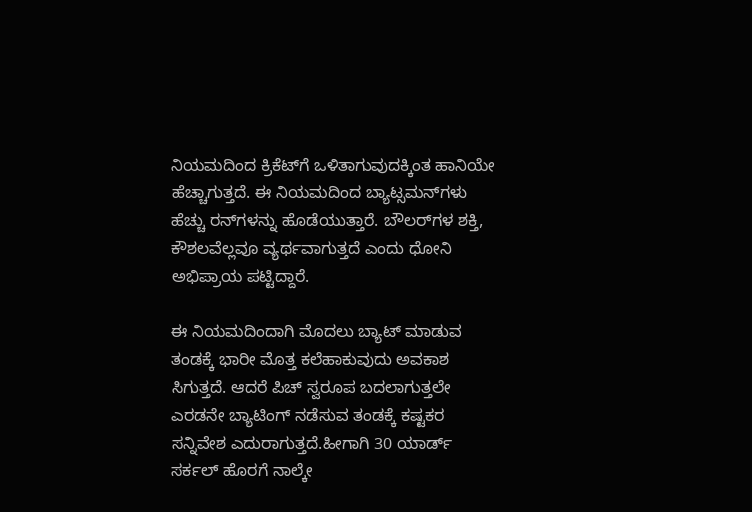ನಿಯಮದಿಂದ ಕ್ರಿಕೆಟ್‌ಗೆ ಒಳಿತಾಗುವುದಕ್ಕಿಂತ ಹಾನಿಯೇ ಹೆಚ್ಚಾಗುತ್ತದೆ. ಈ ನಿಯಮದಿಂದ ಬ್ಯಾಟ್ಸಮನ್‌ಗಳು ಹೆಚ್ಚು ರನ್‌ಗಳನ್ನು ಹೊಡೆಯುತ್ತಾರೆ. ಬೌಲರ್‌ಗಳ ಶಕ್ತಿ, ಕೌಶಲವೆಲ್ಲವೂ ವ್ಯರ್ಥವಾಗುತ್ತದೆ ಎಂದು ಧೋನಿ ಅಭಿಪ್ರಾಯ ಪಟ್ಟಿದ್ದಾರೆ.

ಈ ನಿಯಮದಿಂದಾಗಿ ಮೊದಲು ಬ್ಯಾಟ್‌ ಮಾಡುವ ತಂಡಕ್ಕೆ ಭಾರೀ ಮೊತ್ತ ಕಲೆಹಾಕುವುದು ಅವಕಾಶ ಸಿಗುತ್ತದೆ. ಆದರೆ ಪಿಚ್‌ ಸ್ವರೂಪ ಬದಲಾಗುತ್ತಲೇ ಎರಡನೇ ಬ್ಯಾಟಿಂಗ್‌ ನಡೆಸುವ ತಂಡಕ್ಕೆ ಕಷ್ಟಕರ ಸನ್ನಿವೇಶ ಎದುರಾಗುತ್ತದೆ.ಹೀಗಾಗಿ 30 ಯಾರ್ಡ್‌ ಸರ್ಕಲ್‌ ಹೊರಗೆ ನಾಲ್ಕೇ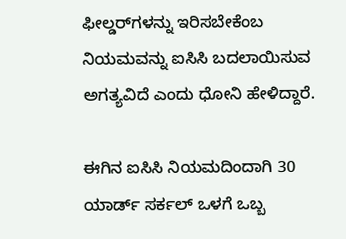ಫೀಲ್ಡರ್‌ಗಳನ್ನು ಇರಿಸಬೇಕೆಂಬ ನಿಯಮವನ್ನು ಐಸಿಸಿ ಬದಲಾಯಿಸುವ ಅಗತ್ಯವಿದೆ ಎಂದು ಧೋನಿ ಹೇಳಿದ್ದಾರೆ.

ಈಗಿನ ಐಸಿಸಿ ನಿಯಮದಿಂದಾಗಿ 30 ಯಾರ್ಡ್‌ ಸರ್ಕಲ್‌ ಒಳಗೆ ಒಬ್ಬ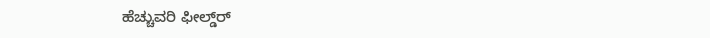ಹೆಚ್ಚುವರಿ ಫೀಲ್ಡ್‌ರ್‌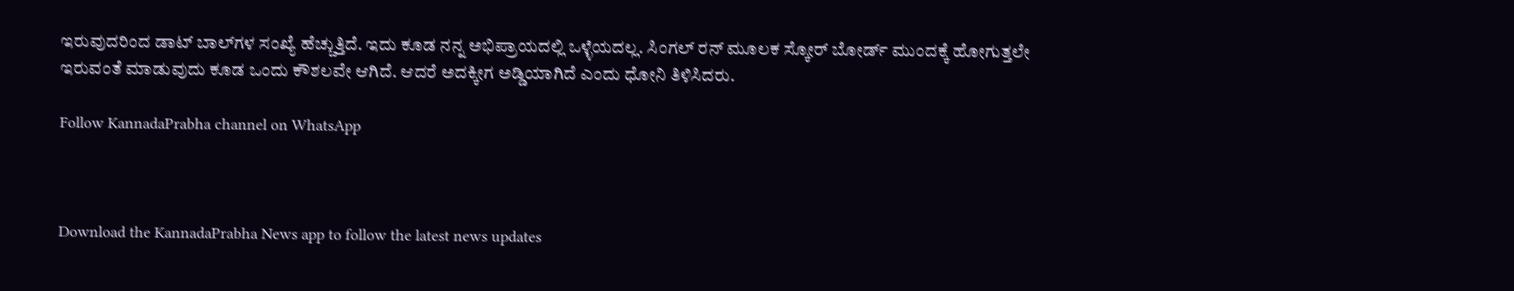ಇರುವುದರಿಂದ ಡಾಟ್‌ ಬಾಲ್‌ಗ‌ಳ ಸಂಖ್ಯೆ ಹೆಚ್ಚುತ್ತಿದೆ. ಇದು ಕೂಡ ನನ್ನ ಅಭಿಪ್ರಾಯದಲ್ಲಿ ಒಳ್ಳೆಯದಲ್ಲ. ಸಿಂಗಲ್‌ ರನ್‌ ಮೂಲಕ ಸ್ಕೋರ್‌ ಬೋರ್ಡ್‌ ಮುಂದಕ್ಕೆ ಹೋಗುತ್ತಲೇ ಇರುವಂತೆ ಮಾಡುವುದು ಕೂಡ ಒಂದು ಕೌಶಲವೇ ಆಗಿದೆ. ಆದರೆ ಅದಕ್ಕೀಗ ಅಡ್ಡಿಯಾಗಿದೆ ಎಂದು ಧೋನಿ ತಿಳಿಸಿದರು.

Follow KannadaPrabha channel on WhatsApp



Download the KannadaPrabha News app to follow the latest news updates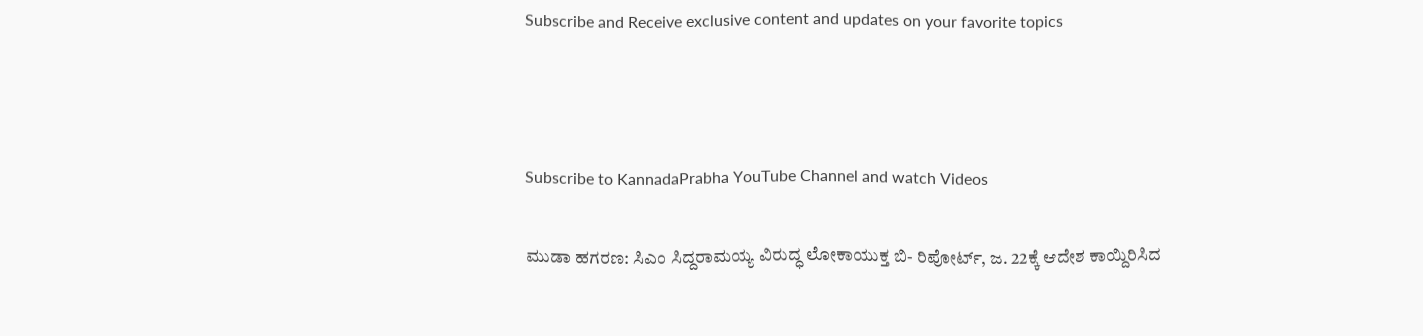Subscribe and Receive exclusive content and updates on your favorite topics



Subscribe to KannadaPrabha YouTube Channel and watch Videos

ಮುಡಾ ಹಗರಣ: ಸಿಎಂ ಸಿದ್ದರಾಮಯ್ಯ ವಿರುದ್ಧ ಲೋಕಾಯುಕ್ತ ಬಿ- ರಿಪೋರ್ಟ್, ಜ. 22ಕ್ಕೆ ಆದೇಶ ಕಾಯ್ದಿರಿಸಿದ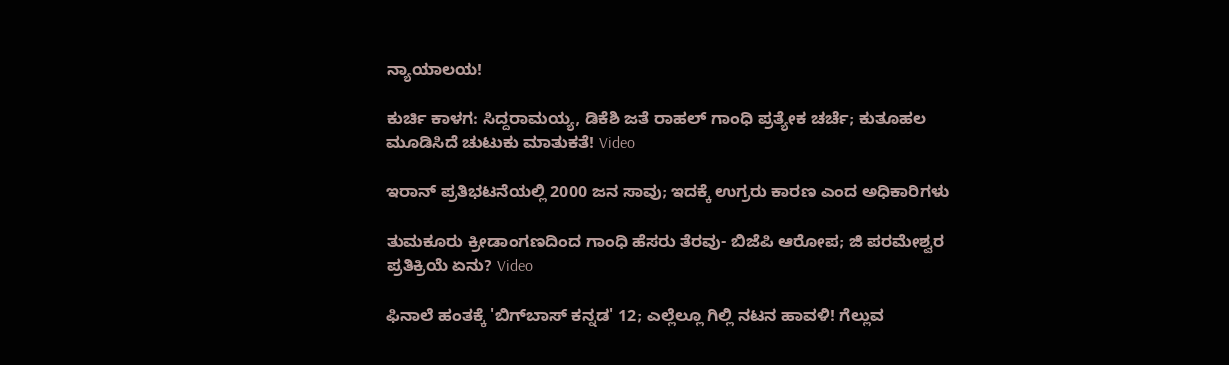ನ್ಯಾಯಾಲಯ!

ಕುರ್ಚಿ ಕಾಳಗ: ಸಿದ್ದರಾಮಯ್ಯ, ಡಿಕೆಶಿ ಜತೆ ರಾಹಲ್ ಗಾಂಧಿ ಪ್ರತ್ಯೇಕ ಚರ್ಚೆ; ಕುತೂಹಲ ಮೂಡಿಸಿದೆ ಚುಟುಕು ಮಾತುಕತೆ! Video

ಇರಾನ್ ಪ್ರತಿಭಟನೆಯಲ್ಲಿ 2000 ಜನ ಸಾವು; ಇದಕ್ಕೆ ಉಗ್ರರು ಕಾರಣ ಎಂದ ಅಧಿಕಾರಿಗಳು

ತುಮಕೂರು ಕ್ರೀಡಾಂಗಣದಿಂದ ಗಾಂಧಿ ಹೆಸರು ತೆರವು- ಬಿಜೆಪಿ ಆರೋಪ; ಜಿ ಪರಮೇಶ್ವರ ಪ್ರತಿಕ್ರಿಯೆ ಏನು? Video

ಫಿನಾಲೆ ಹಂತಕ್ಕೆ 'ಬಿಗ್‌ಬಾಸ್‌ ಕನ್ನಡ' 12; ಎಲ್ಲೆಲ್ಲೂ ಗಿಲ್ಲಿ ನಟನ ಹಾವಳಿ! ಗೆಲ್ಲುವ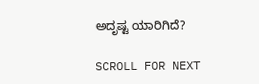ಅದೃಷ್ಟ ಯಾರಿಗಿದೆ?

SCROLL FOR NEXT